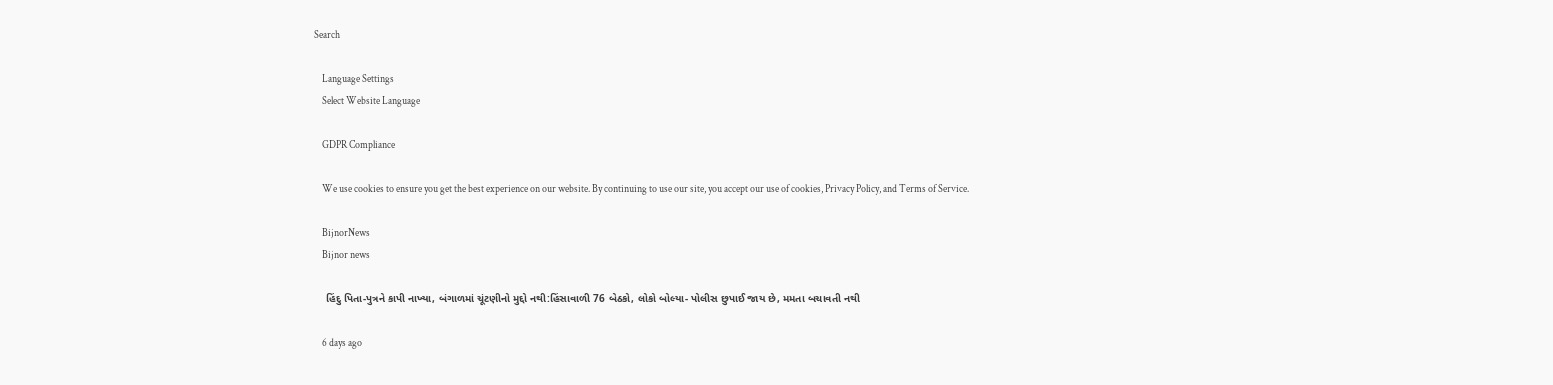Search

    Language Settings
    Select Website Language

    GDPR Compliance

    We use cookies to ensure you get the best experience on our website. By continuing to use our site, you accept our use of cookies, Privacy Policy, and Terms of Service.

    BijnorNews
    Bijnor news

    હિંદુ પિતા-પુત્રને કાપી નાખ્યા, બંગાળમાં ચૂંટણીનો મુદ્દો નથી:હિંસાવાળી 76 બેઠકો, લોકો બોલ્યા- પોલીસ છુપાઈ જાય છે, મમતા બચાવતી નથી

    6 days ago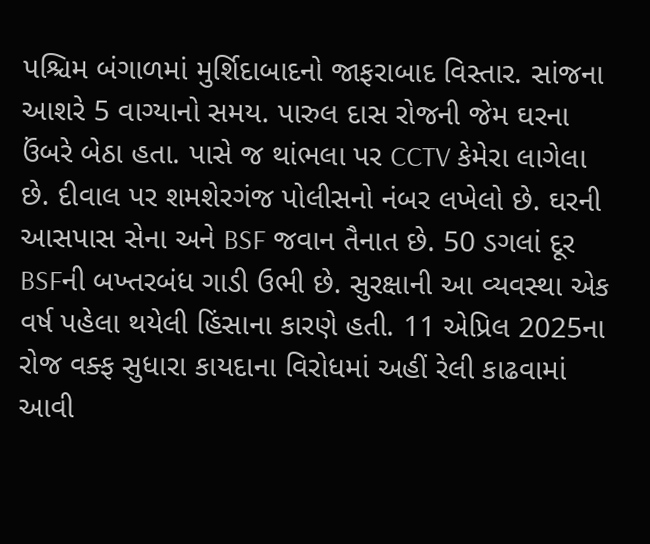પશ્ચિમ બંગાળમાં મુર્શિદાબાદનો જાફરાબાદ વિસ્તાર. સાંજના આશરે 5 વાગ્યાનો સમય. પારુલ દાસ રોજની જેમ ઘરના ઉંબરે બેઠા હતા. પાસે જ થાંભલા પર CCTV કેમેરા લાગેલા છે. દીવાલ પર શમશેરગંજ પોલીસનો નંબર લખેલો છે. ઘરની આસપાસ સેના અને BSF જવાન તૈનાત છે. 50 ડગલાં દૂર BSFની બખ્તરબંધ ગાડી ઉભી છે. સુરક્ષાની આ વ્યવસ્થા એક વર્ષ પહેલા થયેલી હિંસાના કારણે હતી. 11 એપ્રિલ 2025ના રોજ વક્ફ સુધારા કાયદાના વિરોધમાં અહીં રેલી કાઢવામાં આવી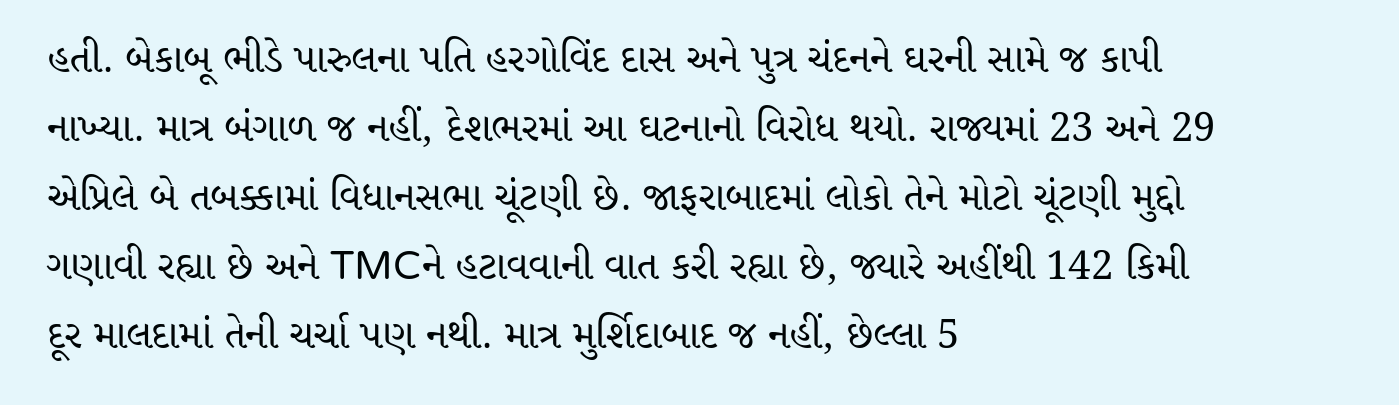હતી. બેકાબૂ ભીડે પારુલના પતિ હરગોવિંદ દાસ અને પુત્ર ચંદનને ઘરની સામે જ કાપી નાખ્યા. માત્ર બંગાળ જ નહીં, દેશભરમાં આ ઘટનાનો વિરોધ થયો. રાજ્યમાં 23 અને 29 એપ્રિલે બે તબક્કામાં વિધાનસભા ચૂંટણી છે. જાફરાબાદમાં લોકો તેને મોટો ચૂંટણી મુદ્દો ગણાવી રહ્યા છે અને TMCને હટાવવાની વાત કરી રહ્યા છે, જ્યારે અહીંથી 142 કિમી દૂર માલદામાં તેની ચર્ચા પણ નથી. માત્ર મુર્શિદાબાદ જ નહીં, છેલ્લા 5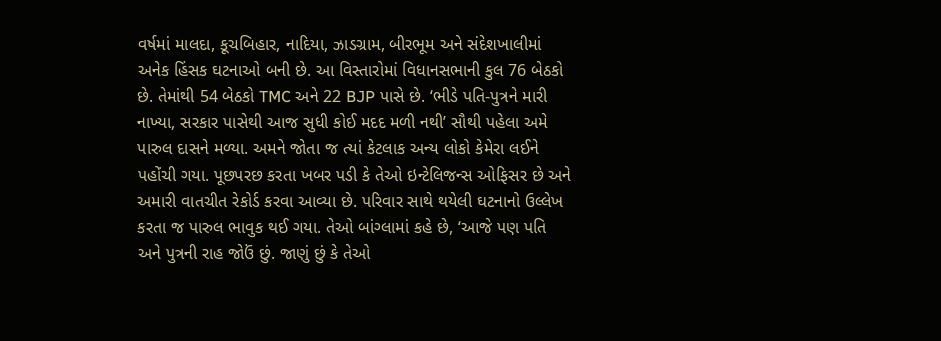વર્ષમાં માલદા, કૂચબિહાર, નાદિયા, ઝાડગ્રામ, બીરભૂમ અને સંદેશખાલીમાં અનેક હિંસક ઘટનાઓ બની છે. આ વિસ્તારોમાં વિધાનસભાની કુલ 76 બેઠકો છે. તેમાંથી 54 બેઠકો TMC અને 22 BJP પાસે છે. ‘ભીડે પતિ-પુત્રને મારી નાખ્યા, સરકાર પાસેથી આજ સુધી કોઈ મદદ મળી નથી’ સૌથી પહેલા અમે પારુલ દાસને મળ્યા. અમને જોતા જ ત્યાં કેટલાક અન્ય લોકો કેમેરા લઈને પહોંચી ગયા. પૂછપરછ કરતા ખબર પડી કે તેઓ ઇન્ટેલિજન્સ ઓફિસર છે અને અમારી વાતચીત રેકોર્ડ કરવા આવ્યા છે. પરિવાર સાથે થયેલી ઘટનાનો ઉલ્લેખ કરતા જ પારુલ ભાવુક થઈ ગયા. તેઓ બાંગ્લામાં કહે છે, ‘આજે પણ પતિ અને પુત્રની રાહ જોઉં છું. જાણું છું કે તેઓ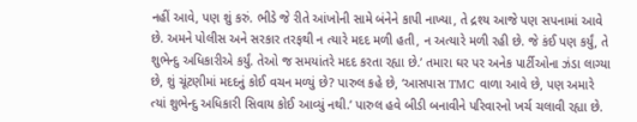નહીં આવે, પણ શું કરું. ભીડે જે રીતે આંખોની સામે બંનેને કાપી નાખ્યા, તે દ્રશ્ય આજે પણ સપનામાં આવે છે. અમને પોલીસ અને સરકાર તરફથી ન ત્યારે મદદ મળી હતી, ન અત્યારે મળી રહી છે. જે કંઈ પણ કર્યું, તે શુભેન્દુ અધિકારીએ કર્યું. તેઓ જ સમયાંતરે મદદ કરતા રહ્યા છે.’ તમારા ઘર પર અનેક પાર્ટીઓના ઝંડા લાગ્યા છે, શું ચૂંટણીમાં મદદનું કોઈ વચન મળ્યું છે? પારુલ કહે છે, ‘આસપાસ TMC વાળા આવે છે, પણ અમારે ત્યાં શુભેન્દુ અધિકારી સિવાય કોઈ આવ્યું નથી.’ પારુલ હવે બીડી બનાવીને પરિવારનો ખર્ચ ચલાવી રહ્યા છે.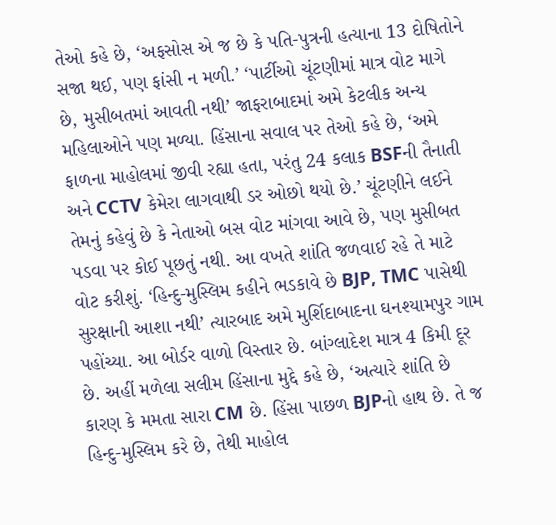તેઓ કહે છે, ‘અફસોસ એ જ છે કે પતિ-પુત્રની હત્યાના 13 દોષિતોને સજા થઈ, પણ ફાંસી ન મળી.’ ‘પાર્ટીઓ ચૂંટણીમાં માત્ર વોટ માગે છે, મુસીબતમાં આવતી નથી’ જાફરાબાદમાં અમે કેટલીક અન્ય મહિલાઓને પણ મળ્યા. હિંસાના સવાલ પર તેઓ કહે છે, ‘અમે ફાળના માહોલમાં જીવી રહ્યા હતા, પરંતુ 24 કલાક BSFની તૈનાતી અને CCTV કેમેરા લાગવાથી ડર ઓછો થયો છે.’ ચૂંટણીને લઈને તેમનું કહેવું છે કે નેતાઓ બસ વોટ માંગવા આવે છે, પણ મુસીબત પડવા પર કોઈ પૂછતું નથી. આ વખતે શાંતિ જળવાઈ રહે તે માટે વોટ કરીશું. ‘હિન્દુ-મુસ્લિમ કહીને ભડકાવે છે BJP, TMC પાસેથી સુરક્ષાની આશા નથી’ ત્યારબાદ અમે મુર્શિદાબાદના ઘનશ્યામપુર ગામ પહોંચ્યા. આ બોર્ડર વાળો વિસ્તાર છે. બાંગ્લાદેશ માત્ર 4 કિમી દૂર છે. અહીં મળેલા સલીમ હિંસાના મુદ્દે કહે છે, ‘અત્યારે શાંતિ છે કારણ કે મમતા સારા CM છે. હિંસા પાછળ BJPનો હાથ છે. તે જ હિન્દુ-મુસ્લિમ કરે છે, તેથી માહોલ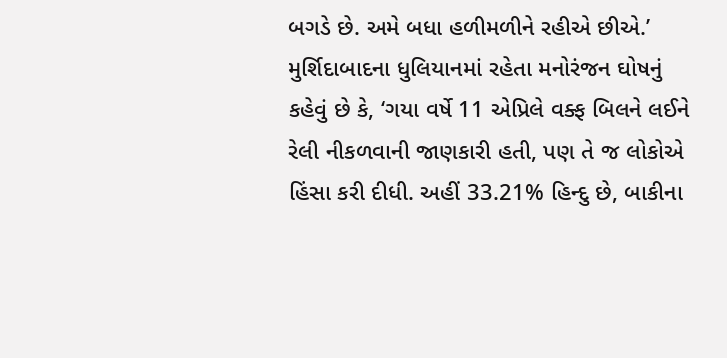બગડે છે. અમે બધા હળીમળીને રહીએ છીએ.’ મુર્શિદાબાદના ધુલિયાનમાં રહેતા મનોરંજન ઘોષનું કહેવું છે કે, ‘ગયા વર્ષે 11 એપ્રિલે વક્ફ બિલને લઈને રેલી નીકળવાની જાણકારી હતી, પણ તે જ લોકોએ હિંસા કરી દીધી. અહીં 33.21% હિન્દુ છે, બાકીના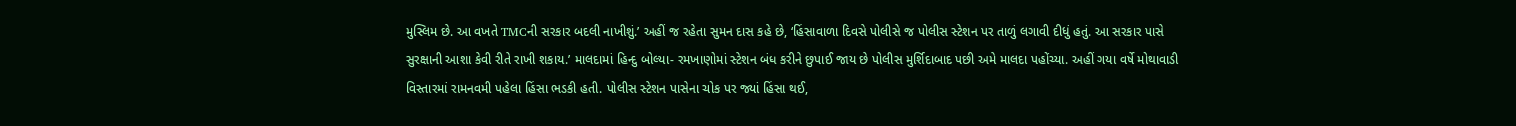મુસ્લિમ છે. આ વખતે TMCની સરકાર બદલી નાખીશું.’ અહીં જ રહેતા સુમન દાસ કહે છે, ‘હિંસાવાળા દિવસે પોલીસે જ પોલીસ સ્ટેશન પર તાળું લગાવી દીધું હતું. આ સરકાર પાસે સુરક્ષાની આશા કેવી રીતે રાખી શકાય.’ માલદામાં હિન્દુ બોલ્યા- રમખાણોમાં સ્ટેશન બંધ કરીને છુપાઈ જાય છે પોલીસ મુર્શિદાબાદ પછી અમે માલદા પહોંચ્યા. અહીં ગયા વર્ષે મોથાવાડી વિસ્તારમાં રામનવમી પહેલા હિંસા ભડકી હતી. પોલીસ સ્ટેશન પાસેના ચોક પર જ્યાં હિંસા થઈ,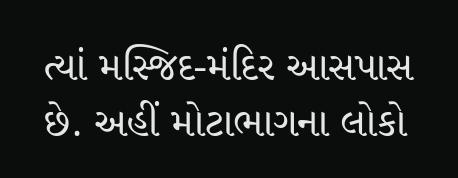ત્યાં મસ્જિદ-મંદિર આસપાસ છે. અહીં મોટાભાગના લોકો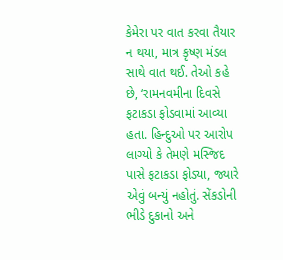કેમેરા પર વાત કરવા તૈયાર ન થયા, માત્ર કૃષ્ણ મંડલ સાથે વાત થઈ. તેઓ કહે છે, ‘રામનવમીના દિવસે ફટાકડા ફોડવામાં આવ્યા હતા. હિન્દુઓ પર આરોપ લાગ્યો કે તેમણે મસ્જિદ પાસે ફટાકડા ફોડ્યા, જ્યારે એવું બન્યું નહોતું. સેંકડોની ભીડે દુકાનો અને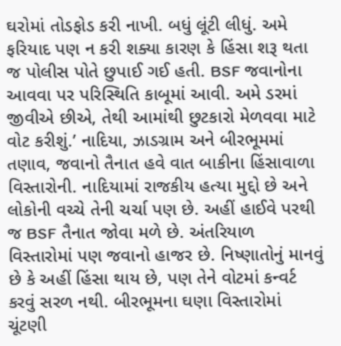ઘરોમાં તોડફોડ કરી નાખી. બધું લૂંટી લીધું. અમે ફરિયાદ પણ ન કરી શક્યા કારણ કે હિંસા શરૂ થતા જ પોલીસ પોતે છુપાઈ ગઈ હતી. BSF જવાનોના આવવા પર પરિસ્થિતિ કાબૂમાં આવી. અમે ડરમાં જીવીએ છીએ, તેથી આમાંથી છુટકારો મેળવવા માટે વોટ કરીશું.’ નાદિયા, ઝાડગ્રામ અને બીરભૂમમાં તણાવ, જવાનો તૈનાત હવે વાત બાકીના હિંસાવાળા વિસ્તારોની. નાદિયામાં રાજકીય હત્યા મુદ્દો છે અને લોકોની વચ્ચે તેની ચર્ચા પણ છે. અહીં હાઈવે પરથી જ BSF તૈનાત જોવા મળે છે. અંતરિયાળ વિસ્તારોમાં પણ જવાનો હાજર છે. નિષ્ણાતોનું માનવું છે કે અહીં હિંસા થાય છે, પણ તેને વોટમાં કન્વર્ટ કરવું સરળ નથી. બીરભૂમના ઘણા વિસ્તારોમાં ચૂંટણી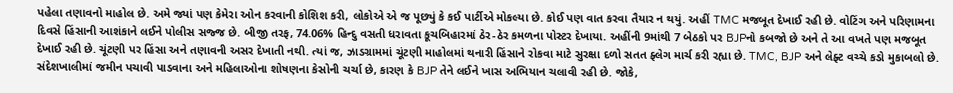પહેલા તણાવનો માહોલ છે. અમે જ્યાં પણ કેમેરા ઓન કરવાની કોશિશ કરી, લોકોએ એ જ પૂછ્યું કે કઈ પાર્ટીએ મોકલ્યા છે. કોઈ પણ વાત કરવા તૈયાર ન થયું. અહીં TMC મજબૂત દેખાઈ રહી છે. વોટિંગ અને પરિણામના દિવસે હિંસાની આશંકાને લઈને પોલીસ સજ્જ છે. બીજી તરફ, 74.06% હિન્દુ વસતી ધરાવતા કૂચબિહારમાં ઠેર-ઠેર કમળના પોસ્ટર દેખાયા. અહીંની 9માંથી 7 બેઠકો પર BJPનો કબજો છે અને તે આ વખતે પણ મજબૂત દેખાઈ રહી છે. ચૂંટણી પર હિંસા અને તણાવની અસર દેખાતી નથી. ત્યાં જ, ઝાડગ્રામમાં ચૂંટણી માહોલમાં થનારી હિંસાને રોકવા માટે સુરક્ષા દળો સતત ફ્લેગ માર્ચ કરી રહ્યા છે. TMC, BJP અને લેફ્ટ વચ્ચે કડો મુકાબલો છે. સંદેશખાલીમાં જમીન પચાવી પાડવાના અને મહિલાઓના શોષણના કેસોની ચર્ચા છે, કારણ કે BJP તેને લઈને ખાસ અભિયાન ચલાવી રહી છે. જોકે,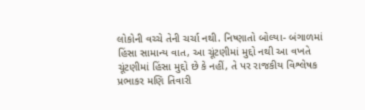લોકોની વચ્ચે તેની ચર્ચા નથી. નિષ્ણાતો બોલ્યા- બંગાળમાં હિંસા સામાન્ય વાત, આ ચૂંટણીમાં મુદ્દો નથી આ વખતે ચૂંટણીમાં હિંસા મુદ્દો છે કે નહીં, તે પર રાજકીય વિશ્લેષક પ્રભાકર મણિ તિવારી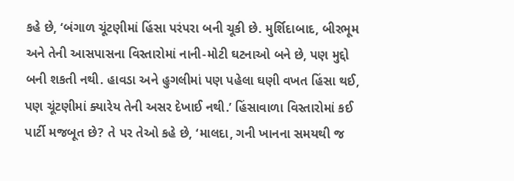કહે છે, ‘બંગાળ ચૂંટણીમાં હિંસા પરંપરા બની ચૂકી છે. મુર્શિદાબાદ, બીરભૂમ અને તેની આસપાસના વિસ્તારોમાં નાની-મોટી ઘટનાઓ બને છે, પણ મુદ્દો બની શકતી નથી. હાવડા અને હુગલીમાં પણ પહેલા ઘણી વખત હિંસા થઈ, પણ ચૂંટણીમાં ક્યારેય તેની અસર દેખાઈ નથી.’ હિંસાવાળા વિસ્તારોમાં કઈ પાર્ટી મજબૂત છે? તે પર તેઓ કહે છે, ‘માલદા, ગની ખાનના સમયથી જ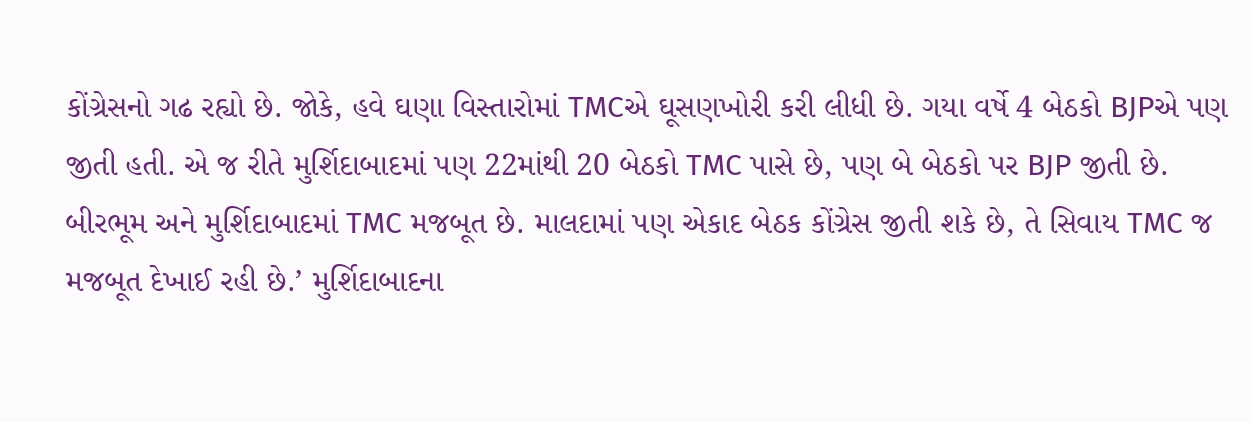કોંગ્રેસનો ગઢ રહ્યો છે. જોકે, હવે ઘણા વિસ્તારોમાં TMCએ ઘૂસણખોરી કરી લીધી છે. ગયા વર્ષે 4 બેઠકો BJPએ પણ જીતી હતી. એ જ રીતે મુર્શિદાબાદમાં પણ 22માંથી 20 બેઠકો TMC પાસે છે, પણ બે બેઠકો પર BJP જીતી છે. બીરભૂમ અને મુર્શિદાબાદમાં TMC મજબૂત છે. માલદામાં પણ એકાદ બેઠક કોંગ્રેસ જીતી શકે છે, તે સિવાય TMC જ મજબૂત દેખાઈ રહી છે.’ મુર્શિદાબાદના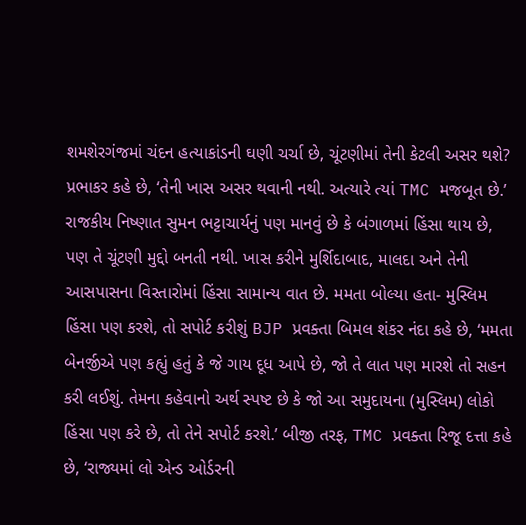શમશેરગંજમાં ચંદન હત્યાકાંડની ઘણી ચર્ચા છે, ચૂંટણીમાં તેની કેટલી અસર થશે? પ્રભાકર કહે છે, ‘તેની ખાસ અસર થવાની નથી. અત્યારે ત્યાં TMC મજબૂત છે.’ રાજકીય નિષ્ણાત સુમન ભટ્ટાચાર્યનું પણ માનવું છે કે બંગાળમાં હિંસા થાય છે, પણ તે ચૂંટણી મુદ્દો બનતી નથી. ખાસ કરીને મુર્શિદાબાદ, માલદા અને તેની આસપાસના વિસ્તારોમાં હિંસા સામાન્ય વાત છે. મમતા બોલ્યા હતા- મુસ્લિમ હિંસા પણ કરશે, તો સપોર્ટ કરીશું BJP પ્રવક્તા બિમલ શંકર નંદા કહે છે, ‘મમતા બેનર્જીએ પણ કહ્યું હતું કે જે ગાય દૂધ આપે છે, જો તે લાત પણ મારશે તો સહન કરી લઈશું. તેમના કહેવાનો અર્થ સ્પષ્ટ છે કે જો આ સમુદાયના (મુસ્લિમ) લોકો હિંસા પણ કરે છે, તો તેને સપોર્ટ કરશે.’ બીજી તરફ, TMC પ્રવક્તા રિજૂ દત્તા કહે છે, ‘રાજ્યમાં લો એન્ડ ઓર્ડરની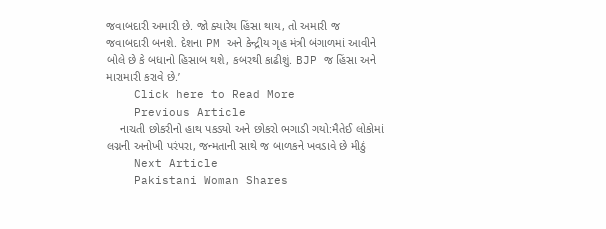જવાબદારી અમારી છે. જો ક્યારેય હિંસા થાય, તો અમારી જ જવાબદારી બનશે. દેશના PM અને કેન્દ્રીય ગૃહ મંત્રી બંગાળમાં આવીને બોલે છે કે બધાનો હિસાબ થશે, કબરથી કાઢીશું. BJP જ હિંસા અને મારામારી કરાવે છે.’
    Click here to Read More
    Previous Article
    નાચતી છોકરીનો હાથ પકડ્યો અને છોકરો ભગાડી ગયો:મૈતેઈ લોકોમાં લગ્નની અનોખી પરંપરા, જન્મતાની સાથે જ બાળકને ખવડાવે છે મીઠું
    Next Article
    Pakistani Woman Shares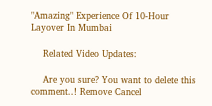"Amazing" Experience Of 10-Hour Layover In Mumbai

    Related Video Updates:

    Are you sure? You want to delete this comment..! Remove Cancel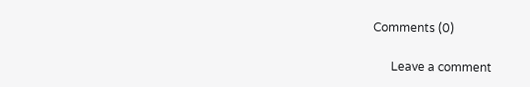Comments (0)

      Leave a comment